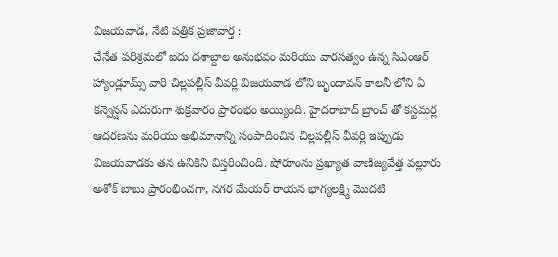విజయవాడ, నేటి పత్రిక ప్రజావార్త :
చేనేత పరిశ్రమలో ఐదు దశాబ్దాల అనుభవం మరియు వారసత్వం ఉన్న సిఎంఆర్ హ్యాండ్లూమ్స్ వారి చిల్లపల్లీస్ వీవర్లి విజయవాడ లోని బృందావన్ కాలనీ లోని ఏ కన్వెన్షన్ ఎదురుగా శుక్రవారం ప్రారంభం అయ్యింది. హైదరాబాద్ బ్రాంచ్ తో కస్టమర్ల ఆదరణను మరియు అభిమానాన్ని సంపాదించిన చిల్లపల్లీస్ వీవర్లి ఇప్పుడు విజయవాడకు తన ఉనికిని విస్తరించింది. షోరూంను ప్రఖ్యాత వాణిజ్యవేత్త వల్లూరు అశోక్ బాబు ప్రారంభించగా, నగర మేయర్ రాయన భాగ్యలక్ష్మి మొదటి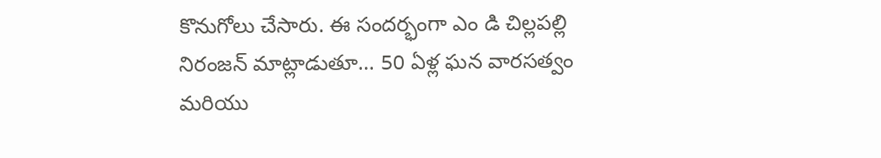కొనుగోలు చేసారు. ఈ సందర్భంగా ఎం డి చిల్లపల్లి నిరంజన్ మాట్లాడుతూ… 50 ఏళ్ల ఘన వారసత్వం మరియు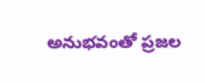అనుభవంతో ప్రజల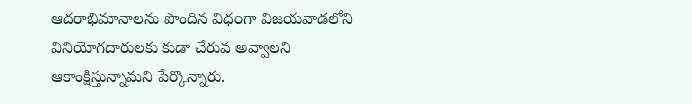ఆదరాభిమానాలను పొందిన విధ౦గా విజయవాడలోని వినియోగదారులకు కుడా చేరువ అవ్వాలని ఆకాంక్షిస్తున్నామని పేర్కొన్నారు.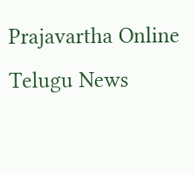Prajavartha Online Telugu News